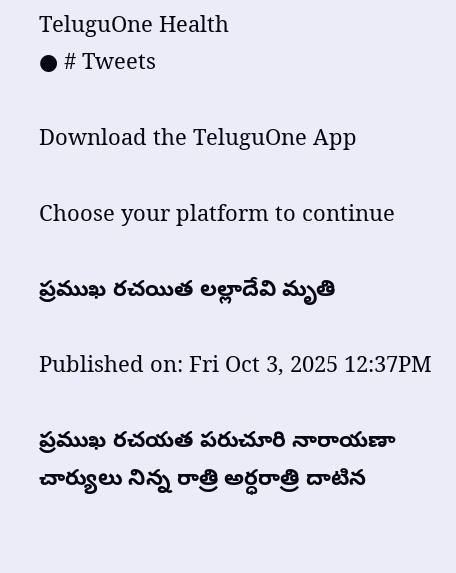TeluguOne Health
● # Tweets

Download the TeluguOne App

Choose your platform to continue

ప్రముఖ రచయిత లల్లాదేవి మృతి

Published on: Fri Oct 3, 2025 12:37PM

ప్రముఖ రచయత పరుచూరి నారాయణా చార్యులు నిన్న రాత్రి అర్ధరాత్రి దాటిన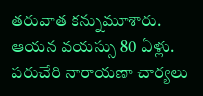తరువాత కన్నుమూశారు. ఆయన వయస్సు 80 ఏళ్లు. పరుచేరి నారాయణా చార్యలు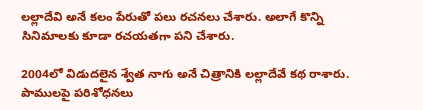లల్లాదేవి అనే కలం పేరుతో పలు రచనలు చేశారు. అలాగే కొన్ని సినిమాలకు కూడా రచయతగా పని చేశారు.

2004లో విడుదలైన శ్వేత నాగు అనే చిత్రానికి లల్లాదేవే కథ రాశారు. పాములపై పరిశోధనలు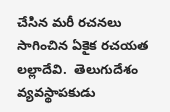చేసిన మరీ రచనలు సాగించిన ఏకైక రచయత లల్లాదేవి.  తెలుగుదేశం వ్యవస్థాపకుడు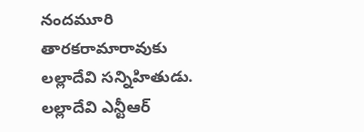నందమూరి తారకరామారావుకు లల్లాదేవి సన్నిహితుడు.  లల్లాదేవి ఎన్టీఆర్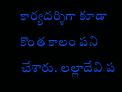కార్యదర్శిగా కూడా  కొంత కాలం పని చేశారు. లల్లాదేవి ప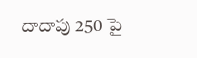దాదాపు 250 పై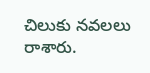చిలుకు నవలలు రాశారు.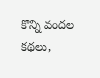కొన్ని వందల  కథలు,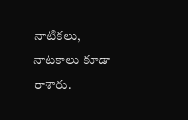నాటికలు, నాటకాలు కూడా రాశారు.